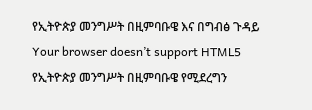የኢትዮጵያ መንግሥት በዚምባቡዌ እና በግብፅ ጉዳይ
Your browser doesn’t support HTML5
የኢትዮጵያ መንግሥት በዚምባቡዌ የሚደረግን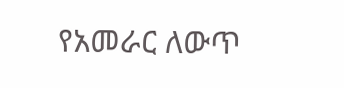የአመራር ለውጥ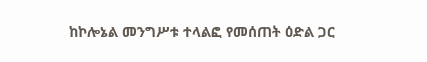ከኮሎኔል መንግሥቱ ተላልፎ የመሰጠት ዕድል ጋር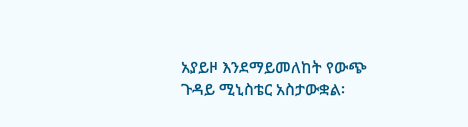አያይዞ እንደማይመለከት የውጭ ጉዳይ ሚኒስቴር አስታውቋል፡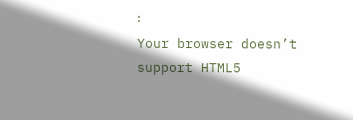፡
Your browser doesn’t support HTML5